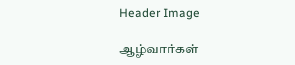Header Image

ஆழ்வார்கள்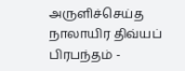அருளிச்செய்த நாலாயிர திவ்யப் பிரபந்தம் -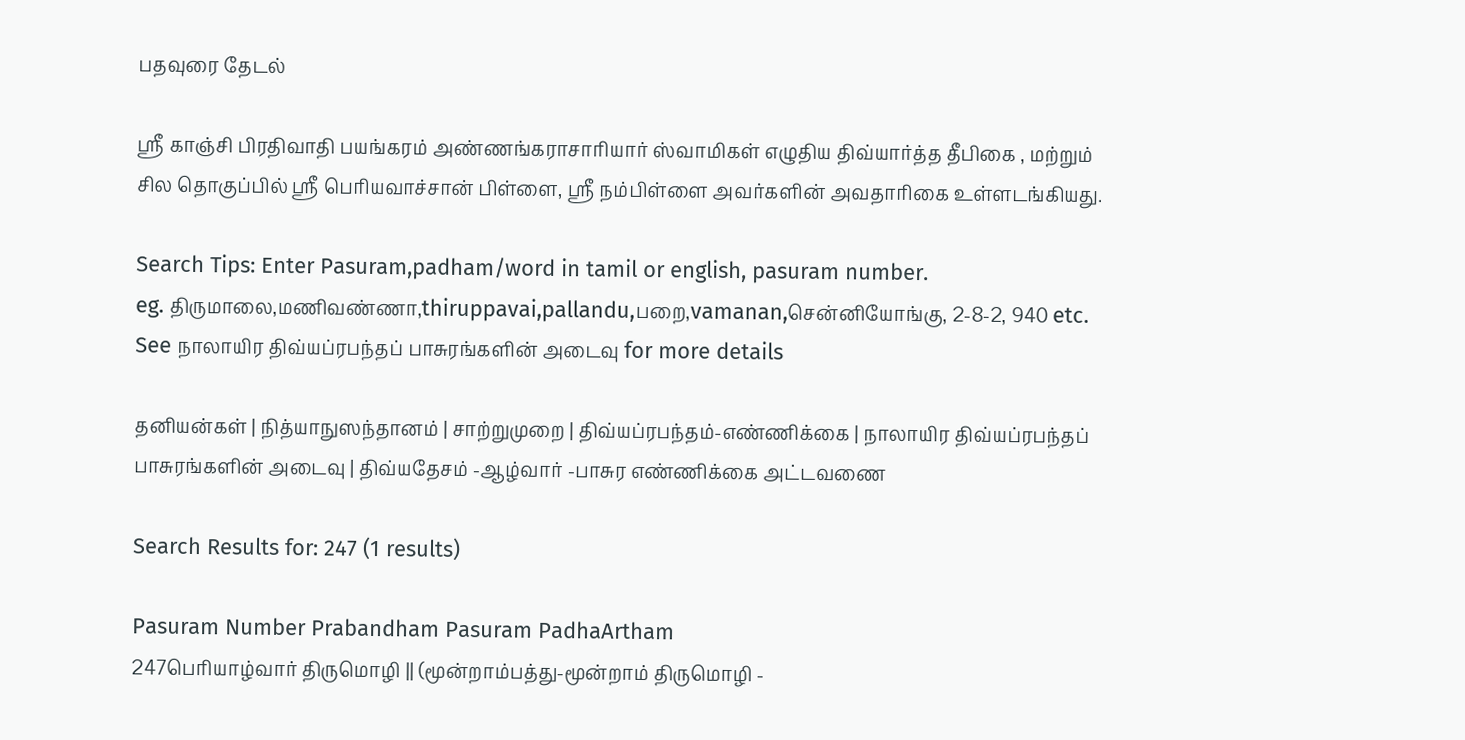பதவுரை தேடல்

ஸ்ரீ காஞ்சி பிரதிவாதி பயங்கரம் அண்ணங்கராசாரியார் ஸ்வாமிகள் எழுதிய திவ்யார்த்த தீபிகை , மற்றும் சில தொகுப்பில் ஸ்ரீ பெரியவாச்சான் பிள்ளை, ஸ்ரீ நம்பிள்ளை அவர்களின் அவதாரிகை உள்ளடங்கியது.

Search Tips: Enter Pasuram,padham/word in tamil or english, pasuram number.
eg. திருமாலை,மணிவண்ணா,thiruppavai,pallandu,பறை,vamanan,சென்னியோங்கு, 2-8-2, 940 etc.
See நாலாயிர திவ்யப்ரபந்தப் பாசுரங்களின் அடைவு for more details

தனியன்கள் | நித்யாநுஸந்தானம் | சாற்றுமுறை | திவ்யப்ரபந்தம்-எண்ணிக்கை | நாலாயிர திவ்யப்ரபந்தப் பாசுரங்களின் அடைவு | திவ்யதேசம் -ஆழ்வார் -பாசுர எண்ணிக்கை அட்டவணை

Search Results for: 247 (1 results)

Pasuram Number Prabandham Pasuram PadhaArtham
247பெரியாழ்வார் திருமொழி || (மூன்றாம்பத்து-மூன்றாம் திருமொழி -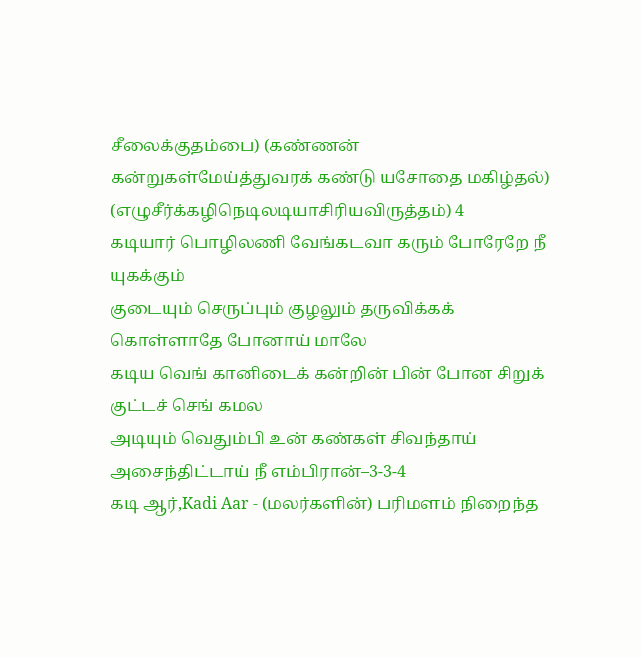சீலைக்குதம்பை) (கண்ணன் கன்றுகள்மேய்த்துவரக் கண்டு யசோதை மகிழ்தல்) (எழுசீர்க்கழிநெடிலடியாசிரியவிருத்தம்) 4
கடியார் பொழிலணி வேங்கடவா கரும் போரேறே நீ யுகக்கும்
குடையும் செருப்பும் குழலும் தருவிக்கக் கொள்ளாதே போனாய் மாலே
கடிய வெங் கானிடைக் கன்றின் பின் போன சிறுக் குட்டச் செங் கமல
அடியும் வெதும்பி உன் கண்கள் சிவந்தாய் அசைந்திட்டாய் நீ எம்பிரான்–3-3-4
கடி ஆர்,Kadi Aar - (மலர்களின்) பரிமளம் நிறைந்த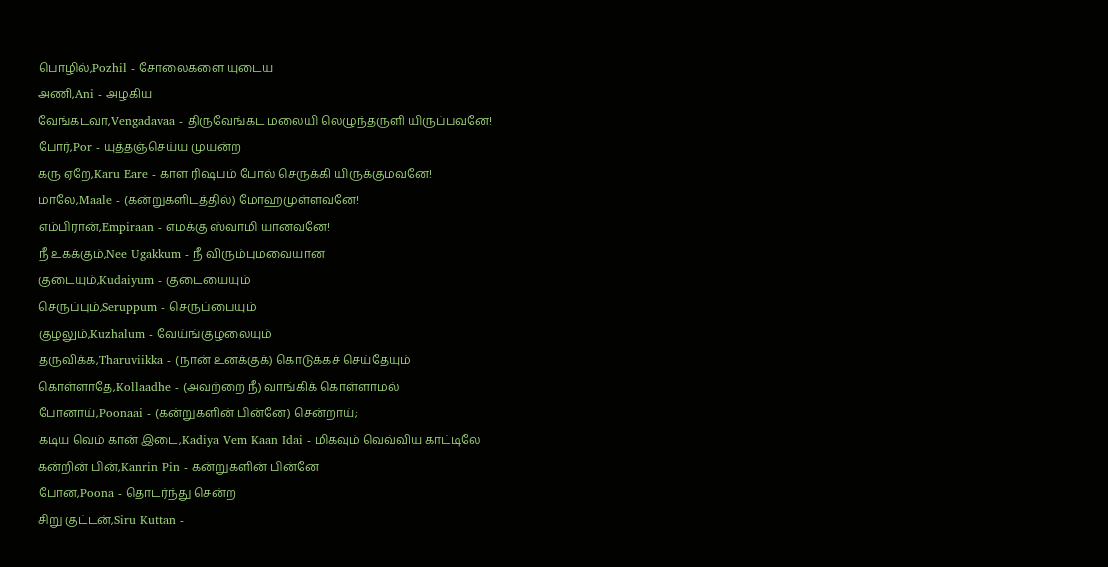பொழில்,Pozhil - சோலைகளை யுடைய
அணி,Ani - அழகிய
வேங்கடவா,Vengadavaa - திருவேங்கட மலையி லெழுந்தருளி யிருப்பவனே!
போர்,Por - யுத்தஞ்செய்ய முயன்ற
கரு ஏறே,Karu Eare - காள ரிஷபம் போல் செருக்கி யிருக்குமவனே!
மாலே,Maale - (கன்றுகளிடத்தில்) மோஹமுள்ளவனே!
எம்பிரான்,Empiraan - எமக்கு ஸ்வாமி யானவனே!
நீ உகக்கும்,Nee Ugakkum - நீ விரும்புமவையான
குடையும்,Kudaiyum - குடையையும்
செருப்பும்,Seruppum - செருப்பையும்
குழலும்,Kuzhalum - வேய்ங்குழலையும்
தருவிக்க,Tharuviikka - (நான் உனக்குக்) கொடுக்கச் செய்தேயும்
கொள்ளாதே,Kollaadhe - (அவற்றை நீ) வாங்கிக் கொள்ளாமல்
போனாய்,Poonaai - (கன்றுகளின் பின்னே) சென்றாய்;
கடிய வெம் கான் இடை,Kadiya Vem Kaan Idai - மிகவும் வெவ்விய காட்டிலே
கன்றின் பின்,Kanrin Pin - கன்றுகளின் பின்னே
போன,Poona - தொடர்ந்து சென்ற
சிறு குட்டன்,Siru Kuttan -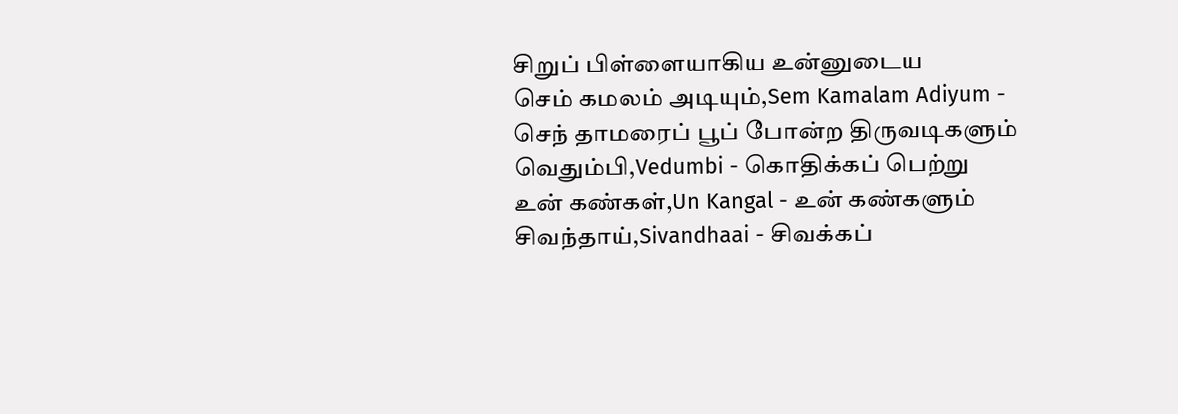சிறுப் பிள்ளையாகிய உன்னுடைய
செம் கமலம் அடியும்,Sem Kamalam Adiyum - செந் தாமரைப் பூப் போன்ற திருவடிகளும்
வெதும்பி,Vedumbi - கொதிக்கப் பெற்று
உன் கண்கள்,Un Kangal - உன் கண்களும்
சிவந்தாய்,Sivandhaai - சிவக்கப்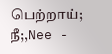பெற்றாய்;
நீ;,Nee -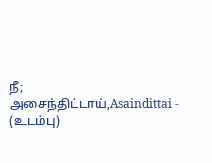நீ;
அசைந்திட்டாய்,Asaindittai - (உடம்பு)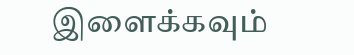இளைக்கவும்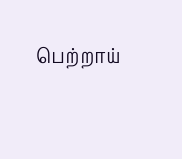பெற்றாய்